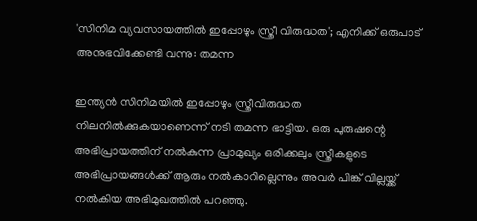'സിനിമ വ്യവസായത്തില്‍ ഇപ്പോഴും സ്ത്രീ വിരുദ്ധത'; എനിക്ക് ഒരുപാട് അനുഭവിക്കേണ്ടി വന്നു: തമന്ന

ഇന്ത്യന്‍ സിനിമയില്‍ ഇപ്പോഴും സ്ത്രീവിരുദ്ധത നിലനില്‍ക്കുകയാണെന്ന് നടി തമന്ന ഭാട്ടിയ. ഒരു പുരുഷന്റെ അഭിപ്രായത്തിന് നല്‍കുന്ന പ്രാമുഖ്യം ഒരിക്കലും സ്ത്രീകളുടെ അഭിപ്രായങ്ങള്‍ക്ക് ആരും നല്‍കാറില്ലെന്നും അവര്‍ പിങ്ക് വില്ലയ്ക്ക് നല്‍കിയ അഭിമുഖത്തില്‍ പറഞ്ഞു.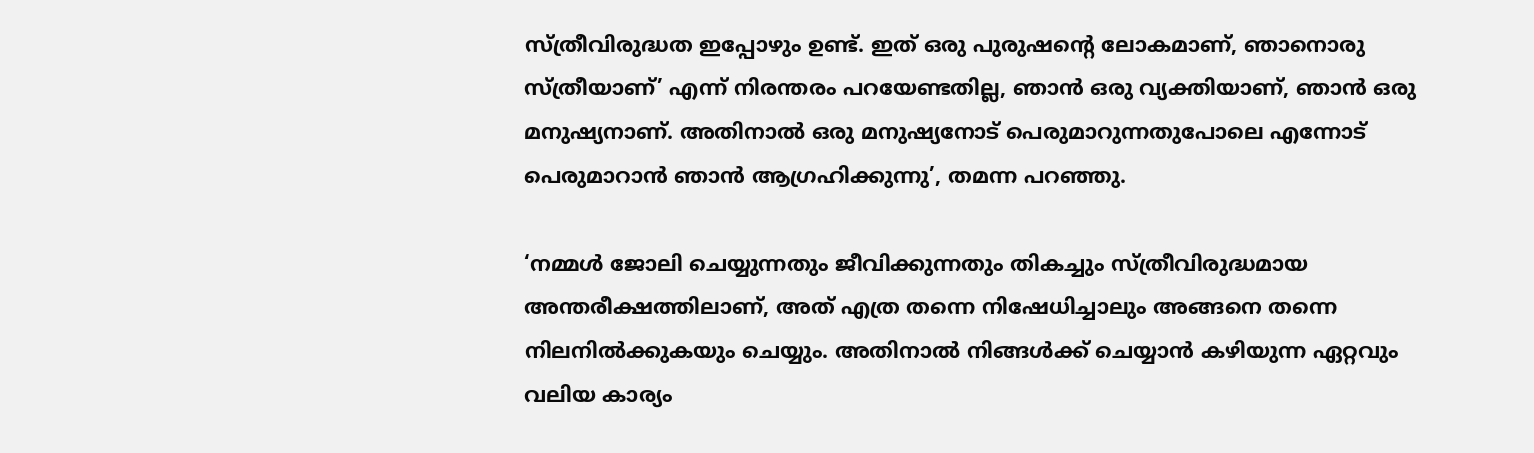സ്ത്രീവിരുദ്ധത ഇപ്പോഴും ഉണ്ട്. ഇത് ഒരു പുരുഷന്റെ ലോകമാണ്, ഞാനൊരു സ്ത്രീയാണ്’ എന്ന് നിരന്തരം പറയേണ്ടതില്ല, ഞാന്‍ ഒരു വ്യക്തിയാണ്, ഞാന്‍ ഒരു മനുഷ്യനാണ്. അതിനാല്‍ ഒരു മനുഷ്യനോട് പെരുമാറുന്നതുപോലെ എന്നോട് പെരുമാറാന്‍ ഞാന്‍ ആഗ്രഹിക്കുന്നു’, തമന്ന പറഞ്ഞു.

‘നമ്മള്‍ ജോലി ചെയ്യുന്നതും ജീവിക്കുന്നതും തികച്ചും സ്ത്രീവിരുദ്ധമായ അന്തരീക്ഷത്തിലാണ്, അത് എത്ര തന്നെ നിഷേധിച്ചാലും അങ്ങനെ തന്നെ നിലനില്‍ക്കുകയും ചെയ്യും. അതിനാല്‍ നിങ്ങള്‍ക്ക് ചെയ്യാന്‍ കഴിയുന്ന ഏറ്റവും വലിയ കാര്യം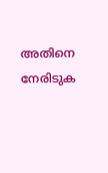അതിനെ നേരിടുക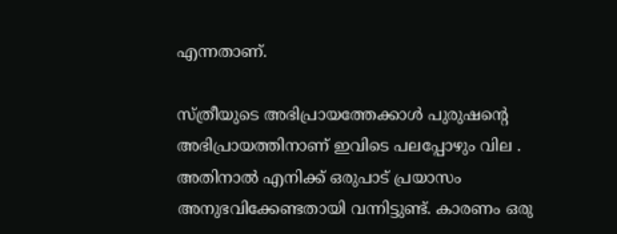എന്നതാണ്.

സ്ത്രീയുടെ അഭിപ്രായത്തേക്കാള്‍ പുരുഷന്റെ അഭിപ്രായത്തിനാണ് ഇവിടെ പലപ്പോഴും വില . അതിനാല്‍ എനിക്ക് ഒരുപാട് പ്രയാസം അനുഭവിക്കേണ്ടതായി വന്നിട്ടുണ്ട്. കാരണം ഒരു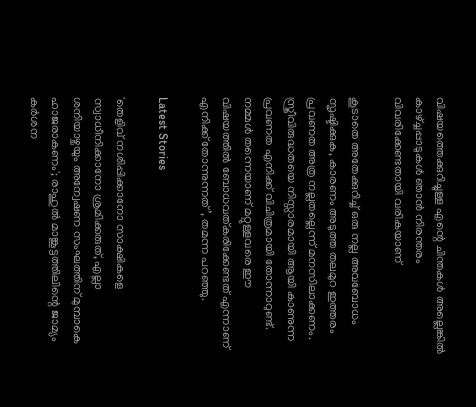വിഷയത്തെക്കുറിച്ചുള്ള എന്റെ ചിന്തകള്‍ അല്ലെങ്കില്‍ കാഴ്ച്ചപ്പാടുകള്‍ ഞാന്‍ നിരന്തരം വിവരിക്കേണ്ടതായി വരികയാണ്

കൂടാതെ അതേക്കുറിച്ച് ഒരു നല്ല അവബോധം സൃഷ്ടിക്കുക, കാരണം അടുത്ത തലമുറ ഇത്തരം പ്രവണത അത്ര നല്ലതല്ലെന്ന് മനസിലാക്കണം. സ്ത്രീവിരുദ്ധതയെ നിസ്സാരമായി ആയി കാണുന്ന പ്രവണത എനിക്ക് വിചിത്രമായി തോന്നാറുണ്ട്. നമ്മള്‍ തന്നെയാണ് മറ്റുള്ളവരെ ഈ വിഷയത്തില്‍ ബോധവത്കരിക്കേണ്ടത് എന്നാണ് എനിക്ക് തോന്നുന്നത്’, തമന്ന പറഞ്ഞു.

Latest Stories

'തെളിവ് നശിപ്പിക്കാനോ സാക്ഷികളെ സ്വാധീനിക്കാനോ ശ്രമിക്കരുത്, എല്ലാ ശനിയാഴ്ചയും അന്വേഷണ സംഘത്തിന് മുമ്പാകെ ഹാജരാകണം'; രാഹുൽ മാങ്കൂട്ടത്തിലിന്റെ ജാമ്യം കർശന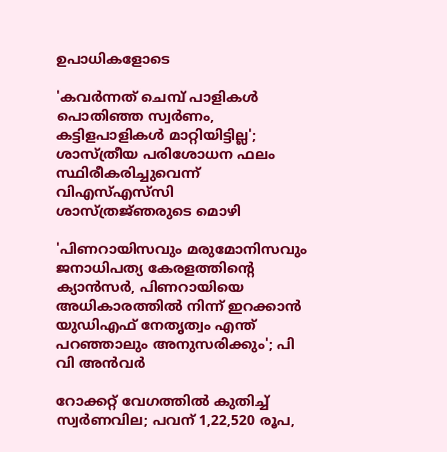ഉപാധികളോടെ

'കവർന്നത് ചെമ്പ് പാളികൾ പൊതിഞ്ഞ സ്വർണം, കട്ടിളപാളികൾ മാറ്റിയിട്ടില്ല'; ശാസ്ത്രീയ പരിശോധന ഫലം സ്ഥിരീകരിച്ചുവെന്ന് വിഎസ്എസ്‍സി ശാസ്ത്രജ്‌ഞരുടെ മൊഴി

'പിണറായിസവും മരുമോനിസവും ജനാധിപത്യ കേരളത്തിന്റെ ക്യാൻസർ, പിണറായിയെ അധികാരത്തിൽ നിന്ന് ഇറക്കാൻ യുഡിഎഫ് നേതൃത്വം എന്ത്‌ പറഞ്ഞാലും അനുസരിക്കും'; പി വി അൻവർ

റോക്കറ്റ് വേഗത്തിൽ കുതിച്ച് സ്വർണവില; പവന് 1,22,520 രൂപ,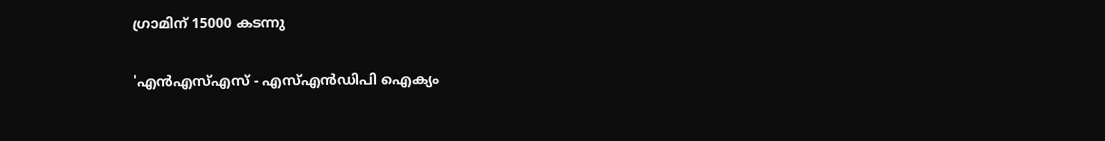ഗ്രാമിന് 15000 കടന്നു

'എന്‍എസ്എസ് - എസ്എന്‍ഡിപി ഐക്യം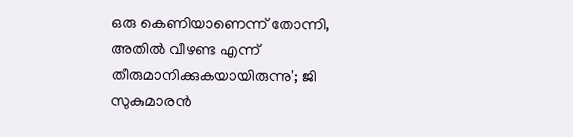ഒരു കെണിയാണെന്ന് തോന്നി, അതിൽ വീഴണ്ട എന്ന് തീരുമാനിക്കുകയായിരുന്നു'; ജി സുകുമാരൻ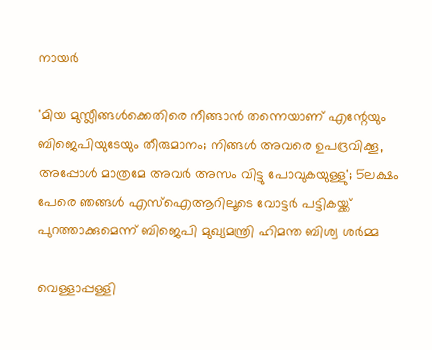നായർ

'മിയ മുസ്ലീങ്ങള്‍ക്കെതിരെ നീങ്ങാന്‍ തന്നെയാണ് എന്റേയും ബിജെപിയുടേയും തീരുമാനം; നിങ്ങള്‍ അവരെ ഉപദ്രവിക്കൂ, അപ്പോള്‍ മാത്രമേ അവര്‍ അസം വിട്ടു പോവുകയുള്ളു'; 5ലക്ഷം പേരെ ഞങ്ങള്‍ എസ്‌ഐആറിലൂടെ വോട്ടര്‍ പട്ടികയ്ക്ക് പുറത്താക്കുമെന്ന് ബിജെപി മുഖ്യമന്ത്രി ഹിമന്ത ബിശ്വ ശര്‍മ്മ

വെള്ളാപ്പള്ളി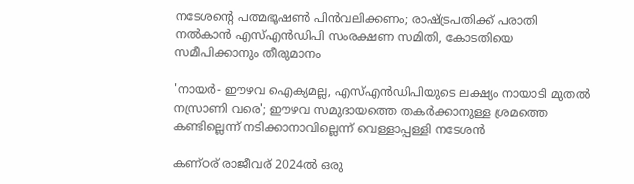നടേശന്റെ പത്മഭൂഷൺ പിൻവലിക്കണം; രാഷ്ട്രപതിക്ക് പരാതി നൽകാൻ എസ്എൻഡിപി സംരക്ഷണ സമിതി, കോടതിയെ സമീപിക്കാനും തീരുമാനം

'നായർ- ഈഴവ ഐക്യമല്ല, എസ്എൻഡിപിയുടെ ലക്ഷ്യം നായാടി മുതൽ നസ്രാണി വരെ'; ഈഴവ സമുദായത്തെ തകർക്കാനുള്ള ശ്രമത്തെ കണ്ടില്ലെന്ന് നടിക്കാനാവില്ലെന്ന് വെള്ളാപ്പള്ളി നടേശൻ

കണ്ഠര് രാജീവര് 2024ല്‍ ഒരു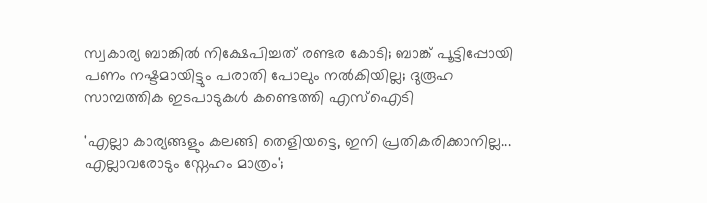സ്വകാര്യ ബാങ്കില്‍ നിക്ഷേപിച്ചത് രണ്ടര കോടി; ബാങ്ക് പൂട്ടിപ്പോയി പണം നഷ്ടമായിട്ടും പരാതി പോലും നല്‍കിയില്ല; ദുരൂഹ സാമ്പത്തിക ഇടപാടുകള്‍ കണ്ടെത്തി എസ്‌ഐടി

'എല്ലാ കാര്യങ്ങളും കലങ്ങി തെളിയട്ടെ, ഇനി പ്രതികരിക്കാനില്ല... എല്ലാവരോടും സ്നേഹം മാത്രം';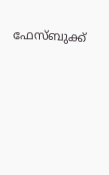ഫേസ്ബുക്ക്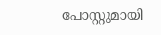പോസ്റ്റുമായി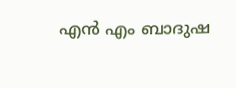എൻ എം ബാദുഷ